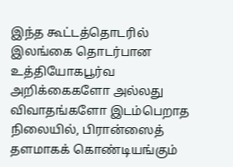இந்த கூட்டத்தொடரில் இலங்கை தொடர்பான உத்தியோகபூர்வ அறிக்கைகளோ அல்லது விவாதங்களோ இடம்பெறாத நிலையில், பிரான்ஸைத் தளமாகக் கொண்டியங்கும்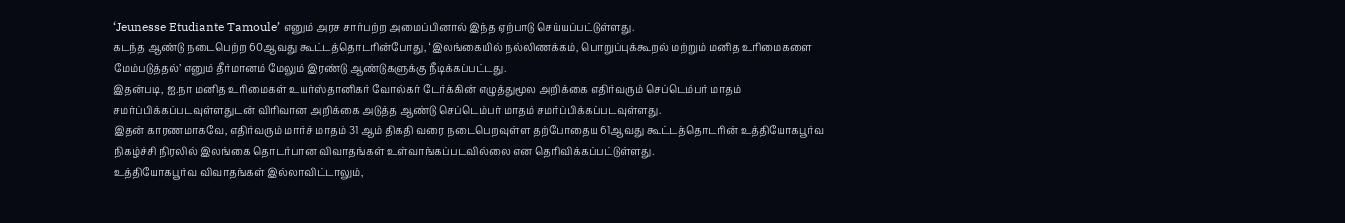‘Jeunesse Etudiante Tamoule’ எனும் அரச சார்பற்ற அமைப்பினால் இந்த ஏற்பாடு செய்யப்பட்டுள்ளது.
கடந்த ஆண்டு நடைபெற்ற 60ஆவது கூட்டத்தொடரின்போது, ‘இலங்கையில் நல்லிணக்கம், பொறுப்புக்கூறல் மற்றும் மனித உரிமைகளை மேம்படுத்தல்’ எனும் தீர்மானம் மேலும் இரண்டு ஆண்டுகளுக்கு நீடிக்கப்பட்டது.
இதன்படி, ஐ.நா மனித உரிமைகள் உயர்ஸ்தானிகர் வோல்கர் டேர்க்கின் எழுத்துமூல அறிக்கை எதிர்வரும் செப்டெம்பர் மாதம் சமர்ப்பிக்கப்படவுள்ளதுடன் விரிவான அறிக்கை அடுத்த ஆண்டு செப்டெம்பர் மாதம் சமர்ப்பிக்கப்படவுள்ளது.
இதன் காரணமாகவே, எதிர்வரும் மார்ச் மாதம் 31 ஆம் திகதி வரை நடைபெறவுள்ள தற்போதைய 61ஆவது கூட்டத்தொடரின் உத்தியோகபூர்வ நிகழ்ச்சி நிரலில் இலங்கை தொடர்பான விவாதங்கள் உள்வாங்கப்படவில்லை என தெரிவிக்கப்பட்டுள்ளது.
உத்தியோகபூர்வ விவாதங்கள் இல்லாவிட்டாலும்,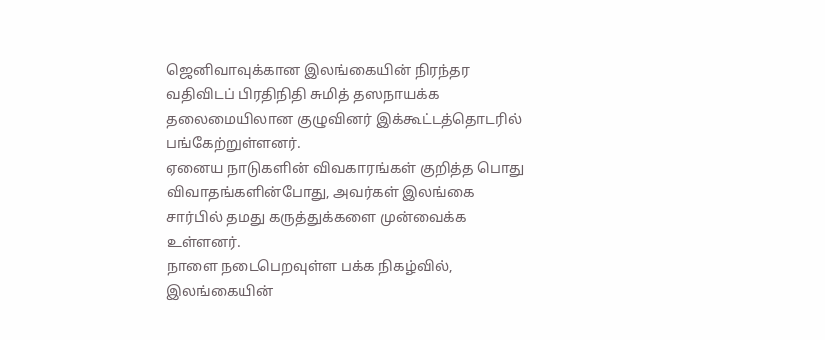ஜெனிவாவுக்கான இலங்கையின் நிரந்தர வதிவிடப் பிரதிநிதி சுமித் தஸநாயக்க தலைமையிலான குழுவினர் இக்கூட்டத்தொடரில் பங்கேற்றுள்ளனர்.
ஏனைய நாடுகளின் விவகாரங்கள் குறித்த பொது விவாதங்களின்போது, அவர்கள் இலங்கை சார்பில் தமது கருத்துக்களை முன்வைக்க உள்ளனர்.
நாளை நடைபெறவுள்ள பக்க நிகழ்வில், இலங்கையின்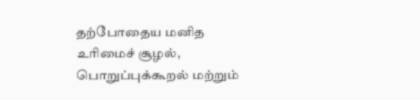தற்போதைய மனித உரிமைச் சூழல், பொறுப்புக்கூறல் மற்றும்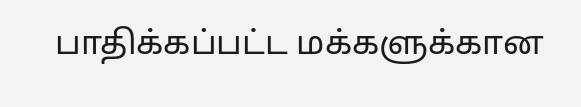பாதிக்கப்பட்ட மக்களுக்கான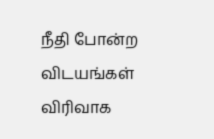நீதி போன்ற விடயங்கள் விரிவாக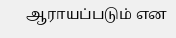ஆராயப்படும் என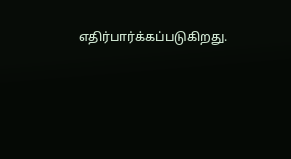எதிர்பார்க்கப்படுகிறது.